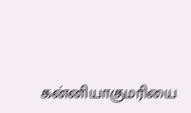கன்னியாகுமரியை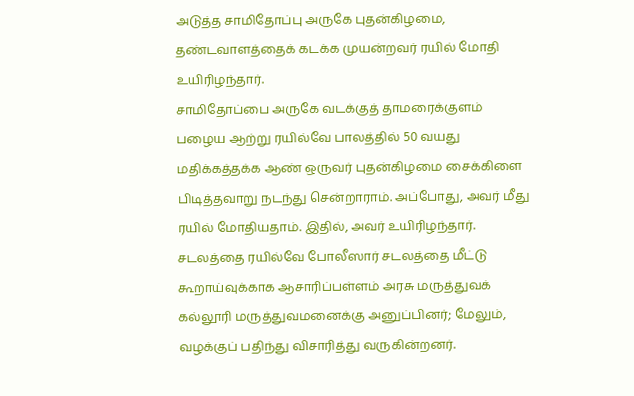அடுத்த சாமிதோப்பு அருகே புதன்கிழமை, தண்டவாளத்தைக் கடக்க முயன்றவர் ரயில் மோதி உயிரிழந்தார்.
சாமிதோப்பை அருகே வடக்குத் தாமரைக்குளம் பழைய ஆற்று ரயில்வே பாலத்தில் 50 வயது மதிக்கத்தக்க ஆண் ஒருவர் புதன்கிழமை சைக்கிளை பிடித்தவாறு நடந்து சென்றாராம். அப்போது, அவர் மீது ரயில் மோதியதாம். இதில், அவர் உயிரிழந்தார்.
சடலத்தை ரயில்வே போலீஸார் சடலத்தை மீட்டு கூறாய்வுக்காக ஆசாரிப்பள்ளம் அரசு மருத்துவக் கல்லூரி மருத்துவமனைக்கு அனுப்பினர்; மேலும், வழக்குப் பதிந்து விசாரித்து வருகின்றனர்.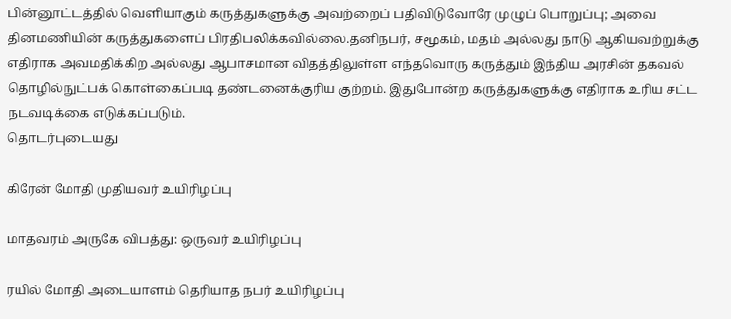பின்னூட்டத்தில் வெளியாகும் கருத்துகளுக்கு அவற்றைப் பதிவிடுவோரே முழுப் பொறுப்பு; அவை தினமணியின் கருத்துகளைப் பிரதிபலிக்கவில்லை.தனிநபர், சமூகம், மதம் அல்லது நாடு ஆகியவற்றுக்கு எதிராக அவமதிக்கிற அல்லது ஆபாசமான விதத்திலுள்ள எந்தவொரு கருத்தும் இந்திய அரசின் தகவல் தொழில்நுட்பக் கொள்கைப்படி தண்டனைக்குரிய குற்றம். இதுபோன்ற கருத்துகளுக்கு எதிராக உரிய சட்ட நடவடிக்கை எடுக்கப்படும்.
தொடர்புடையது

கிரேன் மோதி முதியவர் உயிரிழப்பு

மாதவரம் அருகே விபத்து: ஒருவர் உயிரிழப்பு

ரயில் மோதி அடையாளம் தெரியாத நபர் உயிரிழப்பு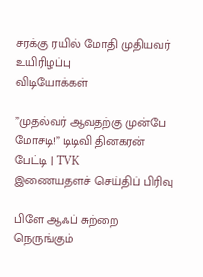சரக்கு ரயில் மோதி முதியவர் உயிரிழப்பு
விடியோக்கள்

”முதல்வர் ஆவதற்கு முன்பே மோசடி!” டிடிவி தினகரன் பேட்டி | TVK
இணையதளச் செய்திப் பிரிவு

பிளே ஆஃப் சுற்றை நெருங்கும்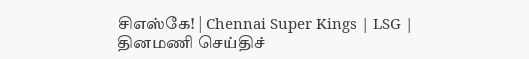சிஎஸ்கே! | Chennai Super Kings | LSG |
தினமணி செய்திச்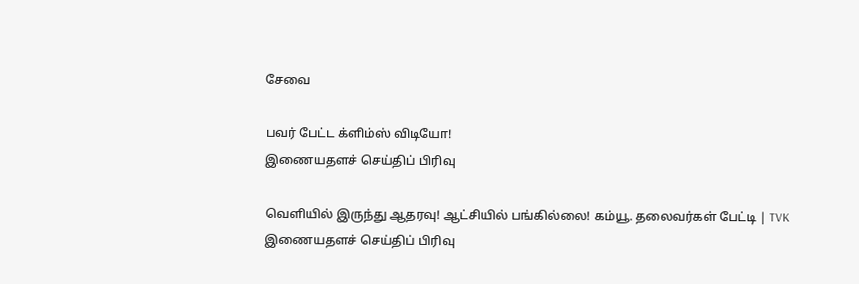சேவை

பவர் பேட்ட க்ளிம்ஸ் விடியோ!
இணையதளச் செய்திப் பிரிவு

வெளியில் இருந்து ஆதரவு! ஆட்சியில் பங்கில்லை! கம்யூ. தலைவர்கள் பேட்டி | TVK
இணையதளச் செய்திப் பிரிவு